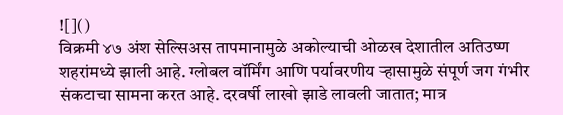![]()
विक्रमी ४७ अंश सेल्सिअस तापमानामुळे अकोल्याची ओळख देशातील अतिउष्ण शहरांमध्ये झाली आहे. ग्लोबल वॉर्मिंग आणि पर्यावरणीय ऱ्हासामुळे संपूर्ण जग गंभीर संकटाचा सामना करत आहे. दरवर्षी लाखो झाडे लावली जातात; मात्र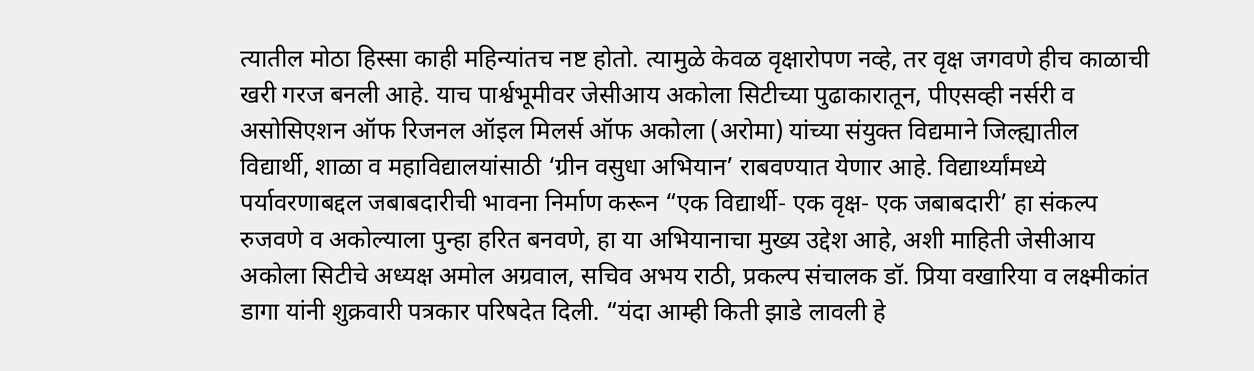त्यातील मोठा हिस्सा काही महिन्यांतच नष्ट होतो. त्यामुळे केवळ वृक्षारोपण नव्हे, तर वृक्ष जगवणे हीच काळाची खरी गरज बनली आहे. याच पार्श्वभूमीवर जेसीआय अकोला सिटीच्या पुढाकारातून, पीएसव्ही नर्सरी व असोसिएशन ऑफ रिजनल ऑइल मिलर्स ऑफ अकोला (अरोमा) यांच्या संयुक्त विद्यमाने जिल्ह्यातील विद्यार्थी, शाळा व महाविद्यालयांसाठी ‘ग्रीन वसुधा अभियान’ राबवण्यात येणार आहे. विद्यार्थ्यांमध्ये पर्यावरणाबद्दल जबाबदारीची भावना निर्माण करून “एक विद्यार्थी- एक वृक्ष- एक जबाबदारी’ हा संकल्प रुजवणे व अकोल्याला पुन्हा हरित बनवणे, हा या अभियानाचा मुख्य उद्देश आहे, अशी माहिती जेसीआय अकोला सिटीचे अध्यक्ष अमोल अग्रवाल, सचिव अभय राठी, प्रकल्प संचालक डॉ. प्रिया वखारिया व लक्ष्मीकांत डागा यांनी शुक्रवारी पत्रकार परिषदेत दिली. “यंदा आम्ही किती झाडे लावली हे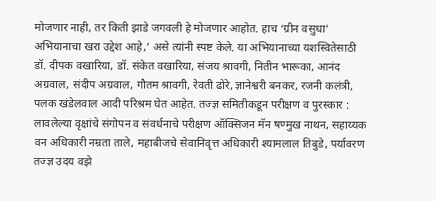मोजणार नाही, तर किती झाडे जगवली हे मोजणार आहोत. हाच ‘ग्रीन वसुधा’ अभियानाचा खरा उद्देश आहे,’ असे त्यांनी स्पष्ट केले. या अभियानाच्या यशस्वितेसाठी डॉ. दीपक वखारिया, डॉ. संकेत वखारिया, संजय श्रावगी, नितीन भारूका, आनंद अग्रवाल, संदीप अग्रवाल, गौतम श्रावगी, रेवती ढोरे, ज्ञानेश्वरी बनकर, रजनी कलंत्री, पलक खंडेलवाल आदी परिश्रम घेत आहेत. तज्ज्ञ समितीकडून परीक्षण व पुरस्कार : लावलेल्या वृक्षांचे संगोपन व संवर्धनाचे परीक्षण ऑक्सिजन मॅन षण्मुख नाथन, सहाय्यक वन अधिकारी नम्रता ताले, महाबीजचे सेवानिवृत्त अधिकारी श्यामलाल तिबुडे, पर्यावरण तज्ज्ञ उदय वझे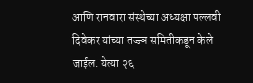आणि रानवारा संस्थेच्या अध्यक्षा पल्लवी दिवेकर यांच्या तज्ज्ञ समितीकडून केले जाईल. येत्या २६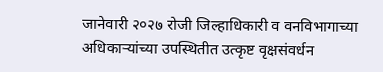जानेवारी २०२७ रोजी जिल्हाधिकारी व वनविभागाच्या अधिकाऱ्यांच्या उपस्थितीत उत्कृष्ट वृक्षसंवर्धन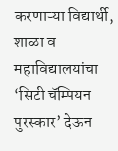करणाऱ्या विद्यार्थी, शाळा व महाविद्यालयांचा ‘सिटी चॅम्पियन पुरस्कार’ देऊन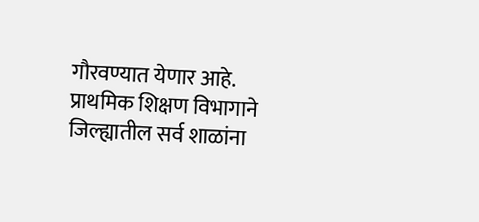गौरवण्यात येणार आहे. प्राथमिक शिक्षण विभागाने जिल्ह्यातील सर्व शाळांना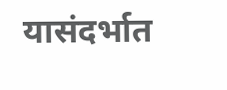यासंदर्भात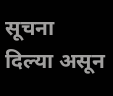सूचना दिल्या असून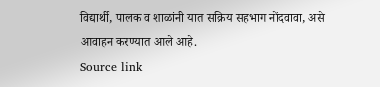विद्यार्थी, पालक व शाळांनी यात सक्रिय सहभाग नोंदवावा, असे आवाहन करण्यात आले आहे.
Source link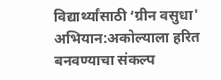विद्यार्थ्यांसाठी ‘ग्रीन वसुधा' अभियान:अकोल्याला हरित बनवण्याचा संकल्प